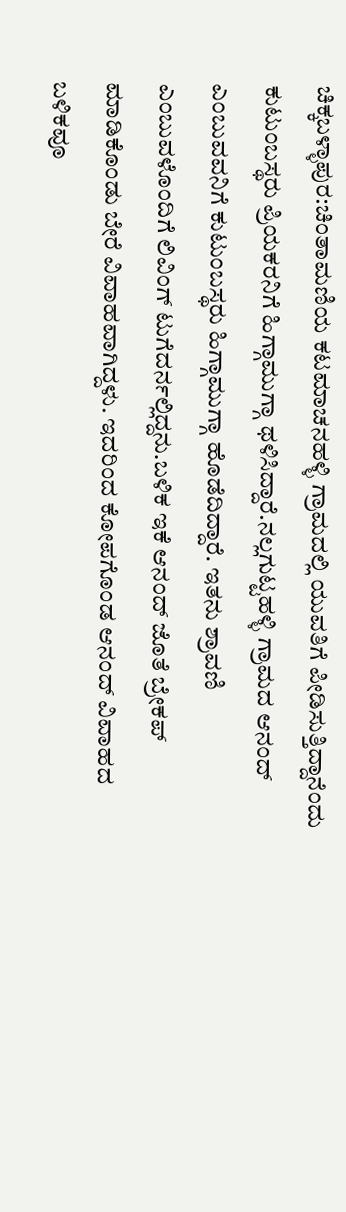ಚಿಕ್ಕಬಳ್ಳಾಪುರ:ಚಿಂತಾಮಣಿಯ ಕಟಮಾಚನಹಳ್ಳಿ ಗ್ರಾಮದಲ್ಲಿ ಯುವತಿಗೆ ಪೀಡಿಸುತ್ತಿದ್ದಾನೆಂದು ಕುಟುಂಬಸ್ಥರು ಪ್ರಿಯಕರನಿಗೆ ಹಿಗ್ಗಾಮುಗ್ಗಾ ಥಳಿಸಿದ್ದಾರೆ.ನಲ್ಲಗುಟ್ಟಹಳ್ಳಿ ಗ್ರಾಮದ ಆನಂದ್ ಎಂಬುವವನಿಗೆ ಕುಟುಂಬಸ್ಥರು ಹಿಗ್ಗಾಮುಗ್ಗಾ ಹೊಡೆದಿದ್ದಾರೆ. ಇತನು ಶ್ರಾವಣಿ ಎಂಬುವಳೊಂದಿಗೆ ಲಿವಿಂಗ್ ಟುಗೆದರ್ನಲ್ಲಿದ್ದನು.ಬಳಿಕ ಇಕೆ ಆನಂದ್ ಜೊತೆ ಬ್ರೇಕಪ್ ಮಾಡಿಕೊಂಡು ಬೇರೆ ವಿವಾಹವಾಗಿದ್ದಳು. ಇದರಿಂದ ಕೋಪಗೊಂಡ ಆನಂದ್ ವಿವಾಹದ ಬಳಿಕವೂ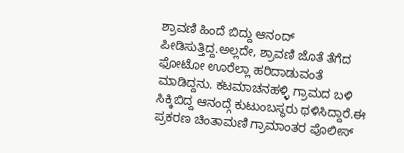ಶ್ರಾವಣಿ ಹಿಂದೆ ಬಿದ್ದು ಆನಂದ್ ಪೀಡಿಸುತ್ತಿದ್ದ.ಅಲ್ಲದೇ, ಶ್ರಾವಣಿ ಜೊತೆ ತೆಗೆದ ಫೋಟೋ ಊರೆಲ್ಲಾ ಹರಿದಾಡುವಂತೆ ಮಾಡಿದ್ದನು. ಕಟಮಾಚನಹಳ್ಳಿ ಗ್ರಾಮದ ಬಳಿ ಸಿಕ್ಕಿಬಿದ್ದ ಆನಂದ್ಗೆ ಕುಟುಂಬಸ್ಥರು ಥಳಿಸಿದ್ದಾರೆ.ಈ ಪ್ರಕರಣ ಚಿಂತಾಮಣಿ ಗ್ರಾಮಾಂತರ ಪೊಲೀಸ್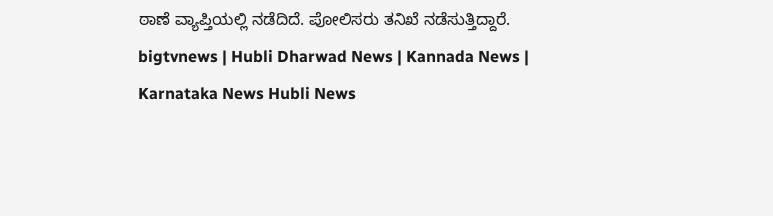ಠಾಣೆ ವ್ಯಾಪ್ತಿಯಲ್ಲಿ ನಡೆದಿದೆ. ಪೋಲಿಸರು ತನಿಖೆ ನಡೆಸುತ್ತಿದ್ದಾರೆ.
bigtvnews | Hubli Dharwad News | Kannada News | Karnataka News Hubli News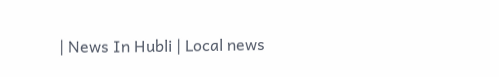| News In Hubli | Local news